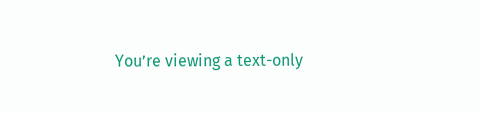You’re viewing a text-only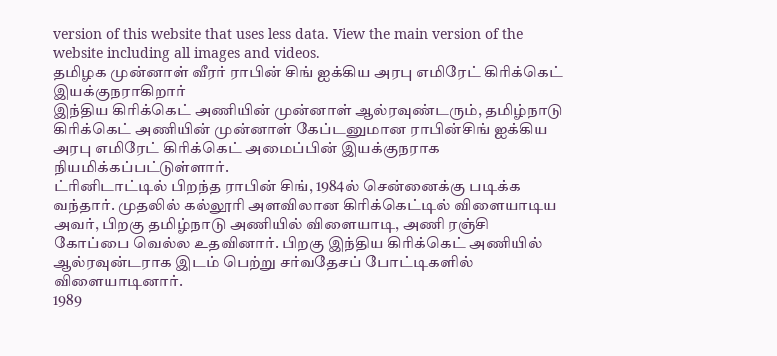version of this website that uses less data. View the main version of the website including all images and videos.
தமிழக முன்னாள் வீரர் ராபின் சிங் ஐக்கிய அரபு எமிரேட் கிரிக்கெட் இயக்குநராகிறார்
இந்திய கிரிக்கெட் அணியின் முன்னாள் ஆல்ரவுண்டரும், தமிழ்நாடு கிரிக்கெட் அணியின் முன்னாள் கேப்டனுமான ராபின்சிங் ஐக்கிய அரபு எமிரேட் கிரிக்கெட் அமைப்பின் இயக்குநராக நியமிக்கப்பட்டுள்ளார்.
ட்ரினிடாட்டில் பிறந்த ராபின் சிங், 1984ல் சென்னைக்கு படிக்க வந்தார். முதலில் கல்லூரி அளவிலான கிரிக்கெட்டில் விளையாடிய அவர், பிறகு தமிழ்நாடு அணியில் விளையாடி, அணி ரஞ்சி கோப்பை வெல்ல உதவினார். பிறகு இந்திய கிரிக்கெட் அணியில் ஆல்ரவுன்டராக இடம் பெற்று சர்வதேசப் போட்டிகளில் விளையாடினார்.
1989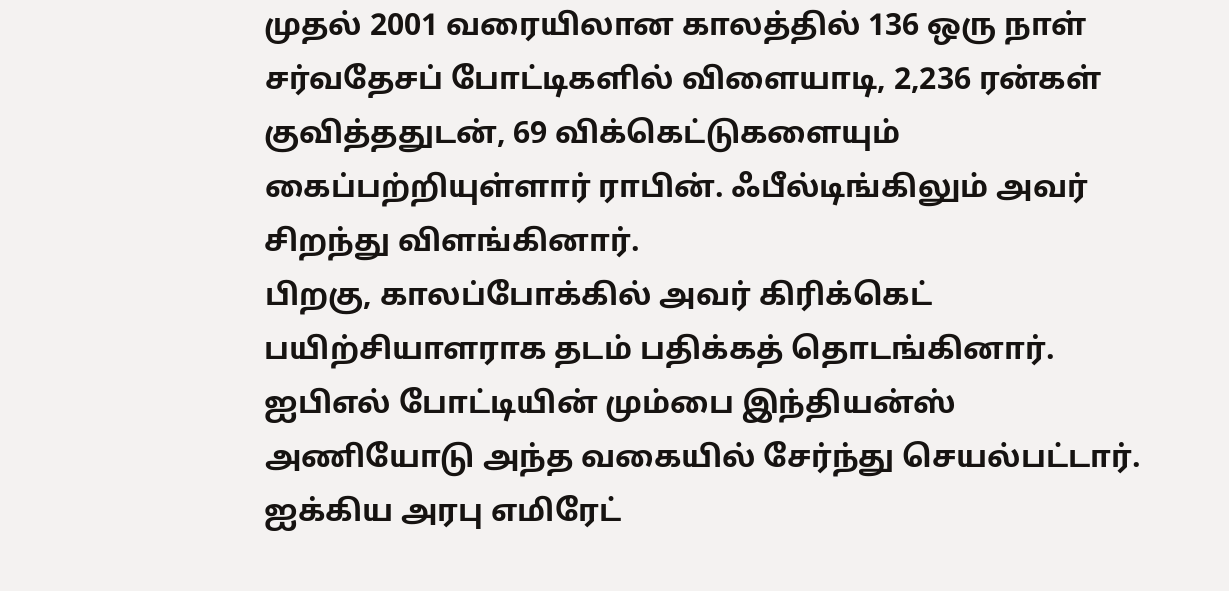முதல் 2001 வரையிலான காலத்தில் 136 ஒரு நாள் சர்வதேசப் போட்டிகளில் விளையாடி, 2,236 ரன்கள் குவித்ததுடன், 69 விக்கெட்டுகளையும் கைப்பற்றியுள்ளார் ராபின். ஃபீல்டிங்கிலும் அவர் சிறந்து விளங்கினார்.
பிறகு, காலப்போக்கில் அவர் கிரிக்கெட் பயிற்சியாளராக தடம் பதிக்கத் தொடங்கினார்.
ஐபிஎல் போட்டியின் மும்பை இந்தியன்ஸ் அணியோடு அந்த வகையில் சேர்ந்து செயல்பட்டார்.
ஐக்கிய அரபு எமிரேட்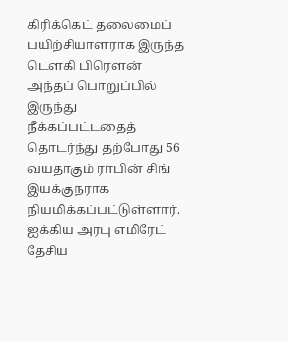கிரிக்கெட் தலைமைப் பயிற்சியாளராக இருந்த டௌகி பிரௌன் அந்தப் பொறுப்பில் இருந்து நீக்கப்பட்டதைத் தொடர்ந்து தற்போது 56 வயதாகும் ராபின் சிங் இயக்குநராக நியமிக்கப்பட்டுள்ளார்.
ஐக்கிய அரபு எமிரேட் தேசிய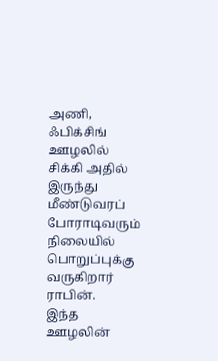அணி, ஃபிக்சிங் ஊழலில் சிக்கி அதில் இருந்து மீண்டுவரப் போராடிவரும் நிலையில் பொறுப்புக்கு வருகிறார் ராபின்.
இந்த ஊழலின்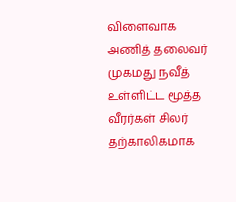விளைவாக அணித் தலைவர் முகமது நவீத் உள்ளிட்ட மூத்த வீரர்கள் சிலர் தற்காலிகமாக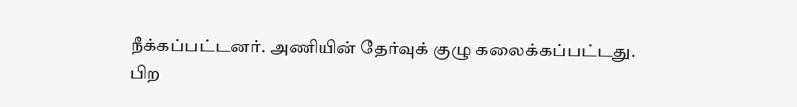நீக்கப்பட்டனர். அணியின் தேர்வுக் குழு கலைக்கப்பட்டது.
பிற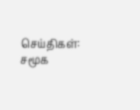செய்திகள்:
சமூக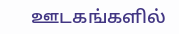ஊடகங்களில்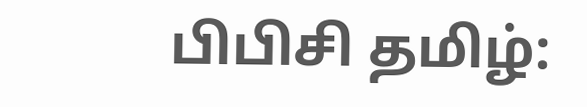பிபிசி தமிழ்: